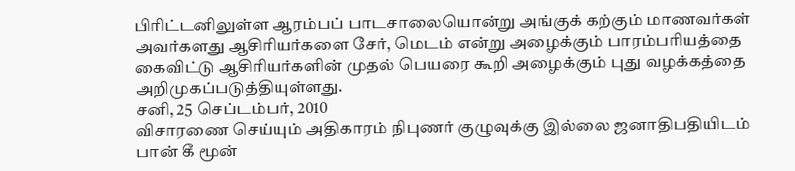பிரிட்டனிலுள்ள ஆரம்பப் பாடசாலையொன்று அங்குக் கற்கும் மாணவர்கள் அவர்களது ஆசிரியர்களை சேர், மெடம் என்று அழைக்கும் பாரம்பரியத்தை கைவிட்டு ஆசிரியர்களின் முதல் பெயரை கூறி அழைக்கும் புது வழக்கத்தை அறிமுகப்படுத்தியுள்ளது.
சனி, 25 செப்டம்பர், 2010
விசாரணை செய்யும் அதிகாரம் நிபுணர் குழுவுக்கு இல்லை ஜனாதிபதியிடம் பான் கீ மூன்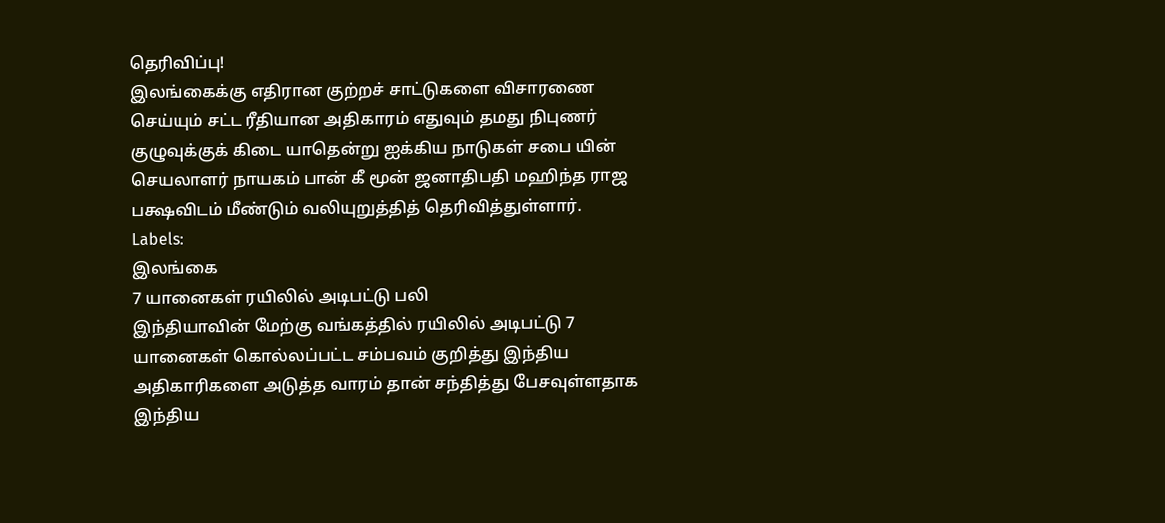தெரிவிப்பு!
இலங்கைக்கு எதிரான குற்றச் சாட்டுகளை விசாரணை செய்யும் சட்ட ரீதியான அதிகாரம் எதுவும் தமது நிபுணர் குழுவுக்குக் கிடை யாதென்று ஐக்கிய நாடுகள் சபை யின் செயலாளர் நாயகம் பான் கீ மூன் ஜனாதிபதி மஹிந்த ராஜ பக்ஷவிடம் மீண்டும் வலியுறுத்தித் தெரிவித்துள்ளார்.
Labels:
இலங்கை
7 யானைகள் ரயிலில் அடிபட்டு பலி
இந்தியாவின் மேற்கு வங்கத்தில் ரயிலில் அடிபட்டு 7 யானைகள் கொல்லப்பட்ட சம்பவம் குறித்து இந்திய அதிகாரிகளை அடுத்த வாரம் தான் சந்தித்து பேசவுள்ளதாக இந்திய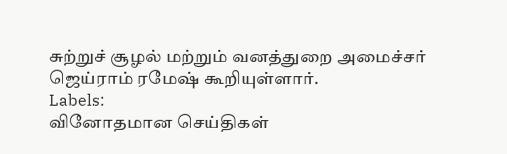சுற்றுச் சூழல் மற்றும் வனத்துறை அமைச்சர் ஜெய்ராம் ரமேஷ் கூறியுள்ளார்.
Labels:
வினோதமான செய்திகள்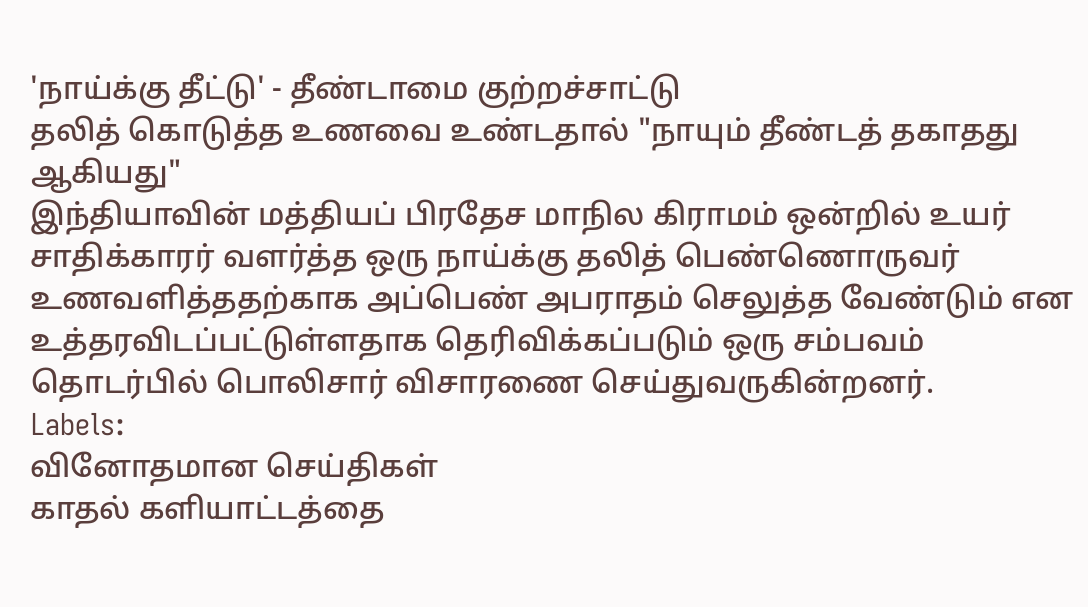'நாய்க்கு தீட்டு' - தீண்டாமை குற்றச்சாட்டு
தலித் கொடுத்த உணவை உண்டதால் "நாயும் தீண்டத் தகாதது ஆகியது"
இந்தியாவின் மத்தியப் பிரதேச மாநில கிராமம் ஒன்றில் உயர் சாதிக்காரர் வளர்த்த ஒரு நாய்க்கு தலித் பெண்ணொருவர் உணவளித்ததற்காக அப்பெண் அபராதம் செலுத்த வேண்டும் என உத்தரவிடப்பட்டுள்ளதாக தெரிவிக்கப்படும் ஒரு சம்பவம் தொடர்பில் பொலிசார் விசாரணை செய்துவருகின்றனர்.
Labels:
வினோதமான செய்திகள்
காதல் களியாட்டத்தை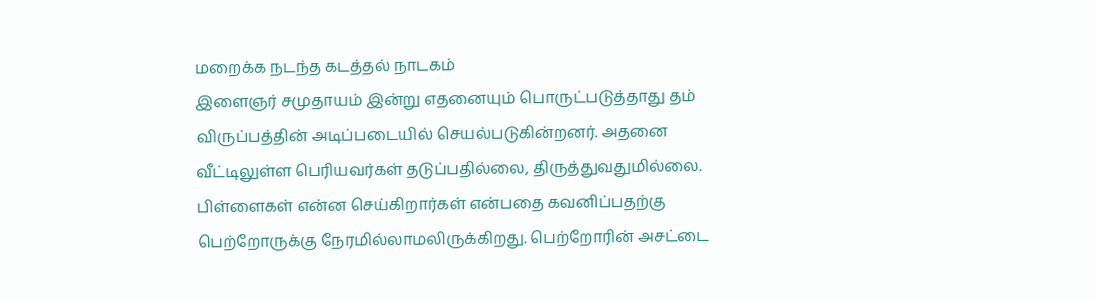மறைக்க நடந்த கடத்தல் நாடகம்
இளைஞர் சமுதாயம் இன்று எதனையும் பொருட்படுத்தாது தம் விருப்பத்தின் அடிப்படையில் செயல்படுகின்றனர். அதனை வீட்டிலுள்ள பெரியவர்கள் தடுப்பதில்லை, திருத்துவதுமில்லை.
பிள்ளைகள் என்ன செய்கிறார்கள் என்பதை கவனிப்பதற்கு பெற்றோருக்கு நேரமில்லாமலிருக்கிறது. பெற்றோரின் அசட்டை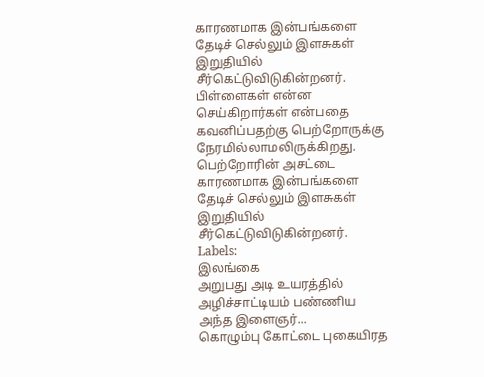காரணமாக இன்பங்களை தேடிச் செல்லும் இளசுகள் இறுதியில் சீர்கெட்டுவிடுகின்றனர்.
பிள்ளைகள் என்ன செய்கிறார்கள் என்பதை கவனிப்பதற்கு பெற்றோருக்கு நேரமில்லாமலிருக்கிறது. பெற்றோரின் அசட்டை காரணமாக இன்பங்களை தேடிச் செல்லும் இளசுகள் இறுதியில் சீர்கெட்டுவிடுகின்றனர்.
Labels:
இலங்கை
அறுபது அடி உயரத்தில் அழிச்சாட்டியம் பண்ணிய அந்த இளைஞர்...
கொழும்பு கோட்டை புகையிரத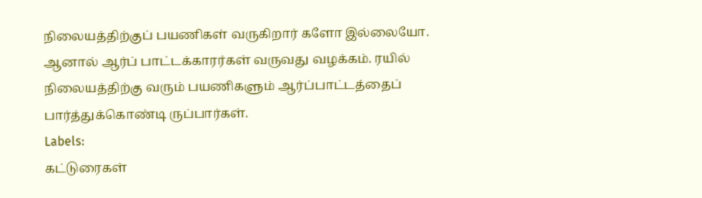நிலையத்திற்குப் பயணிகள் வருகிறார் களோ இல்லையோ. ஆனால் ஆர்ப் பாட்டக்காரர்கள் வருவது வழக்கம். ரயில் நிலையத்திற்கு வரும் பயணிகளும் ஆர்ப்பாட்டத்தைப் பார்த்துக்கொண்டி ருப்பார்கள்.
Labels:
கட்டுரைகள்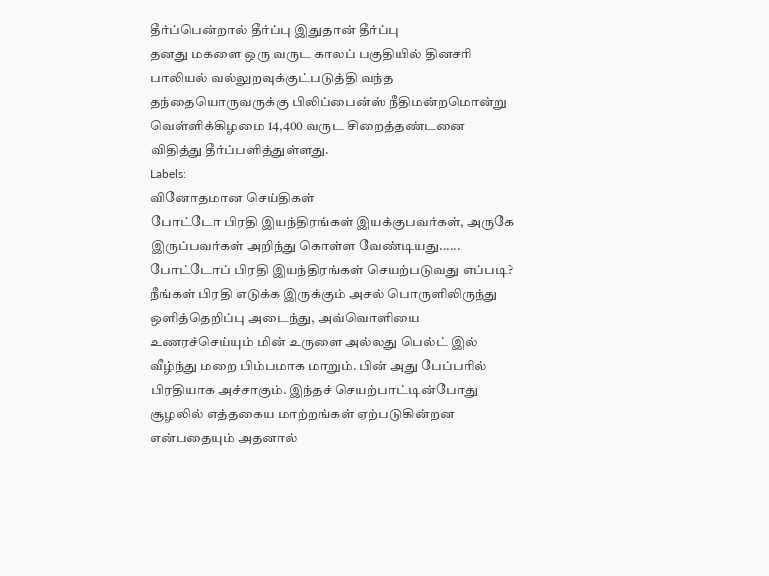தீர்ப்பென்றால் தீர்ப்பு இதுதான் தீர்ப்பு
தனது மகளை ஒரு வருட காலப் பகுதியில் தினசரி பாலியல் வல்லுறவுக்குட்படுத்தி வந்த தந்தையொருவருக்கு பிலிப்பைன்ஸ் நீதிமன்றமொன்று வெள்ளிக்கிழமை 14,400 வருட சிறைத்தண்டனை விதித்து தீர்ப்பளித்துள்ளது.
Labels:
வினோதமான செய்திகள்
போட்டோ பிரதி இயந்திரங்கள் இயக்குபவர்கள், அருகே இருப்பவர்கள் அறிந்து கொள்ள வேண்டியது......
போட்டோப் பிரதி இயந்திரங்கள் செயற்படுவது எப்படி?
நீங்கள் பிரதி எடுக்க இருக்கும் அசல் பொருளிலிருந்து ஒளித்தெறிப்பு அடைந்து, அவ்வொளியை உணரச்செய்யும் மின் உருளை அல்லது பெல்ட் இல் வீழ்ந்து மறை பிம்பமாக மாறும். பின் அது பேப்பரில் பிரதியாக அச்சாகும். இந்தச் செயற்பாட்டின்போது சூழலில் எத்தகைய மாற்றங்கள் ஏற்படுகின்றன என்பதையும் அதனால்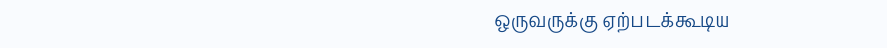ஒருவருக்கு ஏற்படக்கூடிய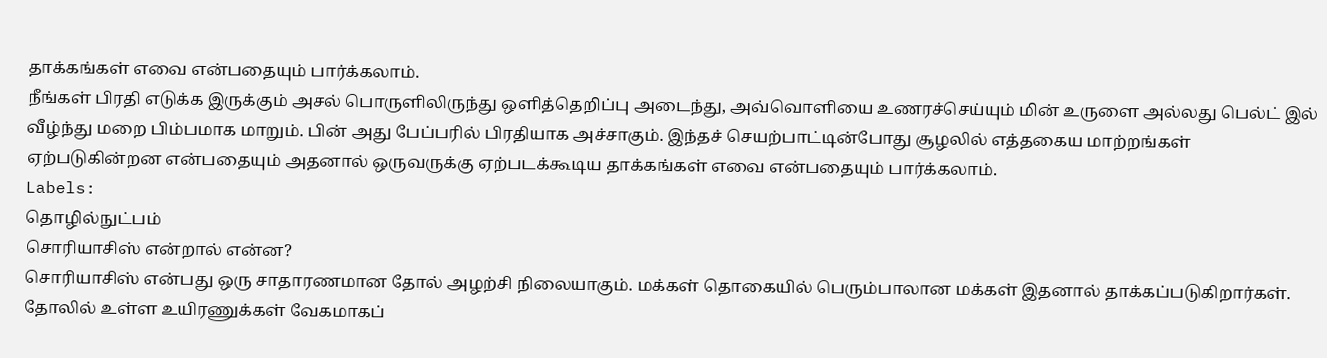தாக்கங்கள் எவை என்பதையும் பார்க்கலாம்.
நீங்கள் பிரதி எடுக்க இருக்கும் அசல் பொருளிலிருந்து ஒளித்தெறிப்பு அடைந்து, அவ்வொளியை உணரச்செய்யும் மின் உருளை அல்லது பெல்ட் இல் வீழ்ந்து மறை பிம்பமாக மாறும். பின் அது பேப்பரில் பிரதியாக அச்சாகும். இந்தச் செயற்பாட்டின்போது சூழலில் எத்தகைய மாற்றங்கள் ஏற்படுகின்றன என்பதையும் அதனால் ஒருவருக்கு ஏற்படக்கூடிய தாக்கங்கள் எவை என்பதையும் பார்க்கலாம்.
Labels:
தொழில்நுட்பம்
சொரியாசிஸ் என்றால் என்ன?
சொரியாசிஸ் என்பது ஒரு சாதாரணமான தோல் அழற்சி நிலையாகும். மக்கள் தொகையில் பெரும்பாலான மக்கள் இதனால் தாக்கப்படுகிறார்கள். தோலில் உள்ள உயிரணுக்கள் வேகமாகப்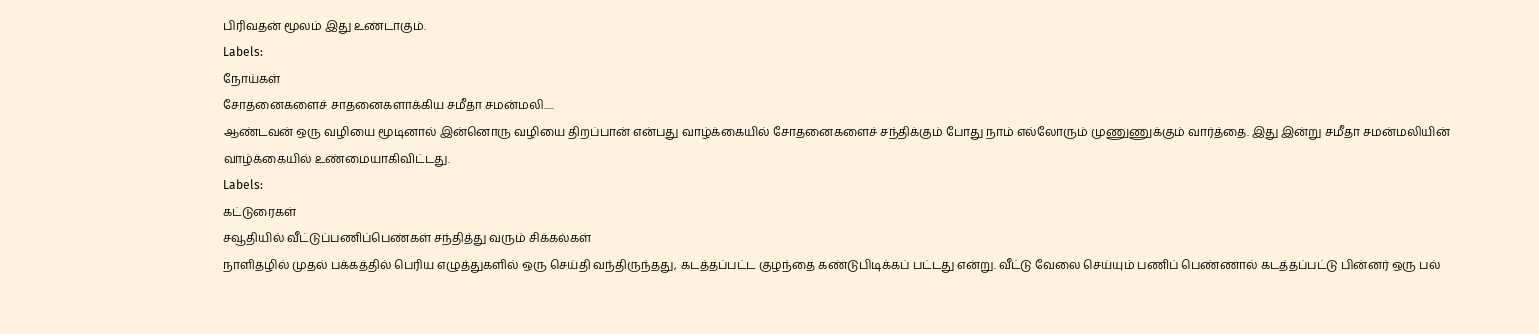பிரிவதன் மூலம் இது உண்டாகும்.
Labels:
நோய்கள்
சோதனைகளைச் சாதனைகளாக்கிய சமீதா சமன்மலி.....
ஆண்டவன் ஒரு வழியை மூடினால் இன்னொரு வழியை திறப்பான் என்பது வாழ்க்கையில் சோதனைகளைச் சந்திக்கும் போது நாம் எல்லோரும் முணுணுக்கும் வார்த்தை. இது இன்று சமீதா சமன்மலியின் வாழ்க்கையில் உண்மையாகிவிட்டது.
Labels:
கட்டுரைகள்
சவூதியில் வீட்டுப்பணிப்பெண்கள் சந்தித்து வரும் சிக்கல்கள்
நாளிதழில் முதல் பக்கத்தில் பெரிய எழுத்துகளில் ஒரு செய்தி வந்திருந்தது, கடத்தப்பட்ட குழந்தை கண்டுபிடிக்கப் பட்டது என்று. வீட்டு வேலை செய்யும் பணிப் பெண்ணால் கடத்தப்பட்டு பின்னர் ஒரு பல்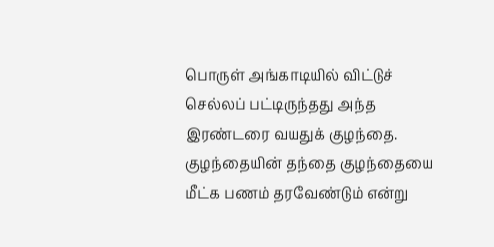பொருள் அங்காடியில் விட்டுச் செல்லப் பட்டிருந்தது அந்த இரண்டரை வயதுக் குழந்தை. குழந்தையின் தந்தை குழந்தையை மீட்க பணம் தரவேண்டும் என்று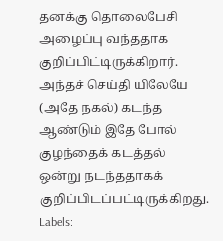தனக்கு தொலைபேசி அழைப்பு வந்ததாக குறிப்பிட்டிருக்கிறார். அந்தச் செய்தி யிலேயே (அதே நகல்) கடந்த ஆண்டும் இதே போல் குழந்தைக் கடத்தல் ஒன்று நடந்ததாகக் குறிப்பிடப்பட்டிருக்கிறது.
Labels: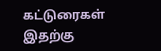கட்டுரைகள்
இதற்கு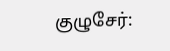குழுசேர்: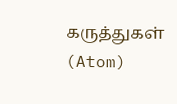கருத்துகள் (Atom)